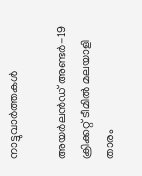നാട്ടുവാര്‍ത്തകള്‍

അയര്‍ലന്‍ഡ് അണ്ടര്‍-19 ക്രിക്കറ്റ് ടീമില്‍ മലയാളി താരം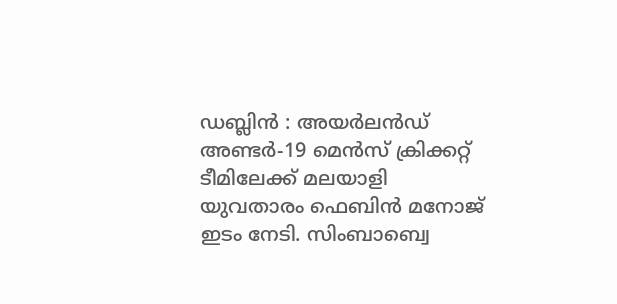ഡബ്ലിന്‍ : അയര്‍ലന്‍ഡ് അണ്ടര്‍-19 മെന്‍സ് ക്രിക്കറ്റ് ടീമിലേക്ക് മലയാളി യുവതാരം ഫെബിന്‍ മനോജ് ഇടം നേടി. സിംബാബ്വെ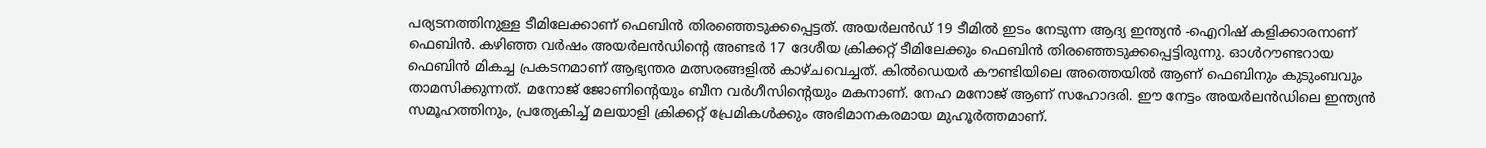പര്യടനത്തിനുള്ള ടീമിലേക്കാണ് ഫെബിന്‍ തിരഞ്ഞെടുക്കപ്പെട്ടത്. അയര്‍ലന്‍ഡ് 19 ടീമില്‍ ഇടം നേടുന്ന ആദ്യ ഇന്ത്യന്‍ -ഐറിഷ് കളിക്കാരനാണ് ഫെബിന്‍. കഴിഞ്ഞ വര്‍ഷം അയര്‍ലന്‍ഡിന്റെ അണ്ടര്‍ 17 ദേശീയ ക്രിക്കറ്റ് ടീമിലേക്കും ഫെബിന്‍ തിരഞ്ഞെടുക്കപ്പെട്ടിരുന്നു. ഓള്‍റൗണ്ടറായ ഫെബിന്‍ മികച്ച പ്രകടനമാണ് ആഭ്യന്തര മത്സരങ്ങളില്‍ കാഴ്ചവെച്ചത്. കില്‍ഡെയര്‍ കൗണ്ടിയിലെ അത്തെയില്‍ ആണ് ഫെബിനും കുടുംബവും താമസിക്കുന്നത്. മനോജ് ജോണിന്റെയും ബീന വര്‍ഗീസിന്റെയും മകനാണ്. നേഹ മനോജ് ആണ് സഹോദരി. ഈ നേട്ടം അയര്‍ലന്‍ഡിലെ ഇന്ത്യന്‍ സമൂഹത്തിനും, പ്രത്യേകിച്ച് മലയാളി ക്രിക്കറ്റ് പ്രേമികള്‍ക്കും അഭിമാനകരമായ മുഹൂര്‍ത്തമാണ്.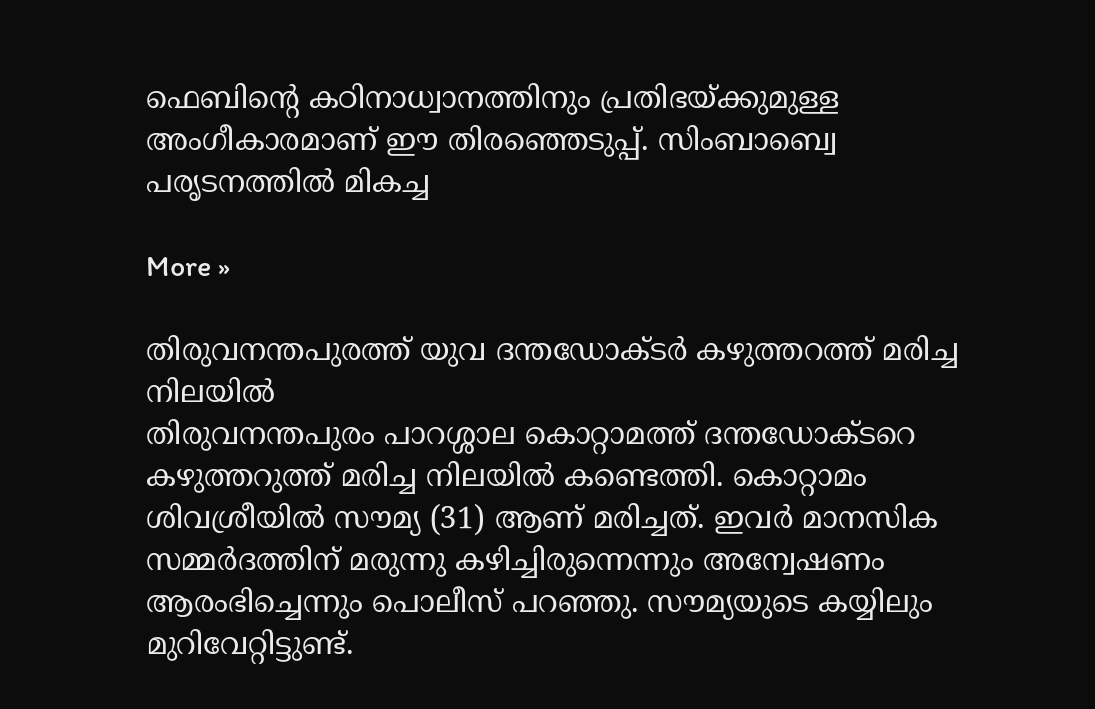ഫെബിന്റെ കഠിനാധ്വാനത്തിനും പ്രതിഭയ്ക്കുമുള്ള അംഗീകാരമാണ് ഈ തിരഞ്ഞെടുപ്പ്. സിംബാബ്വെ പരൃടനത്തില്‍ മികച്ച

More »

തിരുവനന്തപുരത്ത് യുവ ദന്തഡോക്ടര്‍ കഴുത്തറത്ത് മരിച്ച നിലയില്‍
തിരുവനന്തപുരം പാറശ്ശാല കൊറ്റാമത്ത് ദന്തഡോക്ടറെ കഴുത്തറുത്ത് മരിച്ച നിലയില്‍ കണ്ടെത്തി. കൊറ്റാമം ശിവശ്രീയില്‍ സൗമ്യ (31) ആണ് മരിച്ചത്. ഇവര്‍ മാനസിക സമ്മര്‍ദത്തിന് മരുന്നു കഴിച്ചിരുന്നെന്നും അന്വേഷണം ആരംഭിച്ചെന്നും പൊലീസ് പറഞ്ഞു. സൗമ്യയുടെ കയ്യിലും മുറിവേറ്റിട്ടുണ്ട്.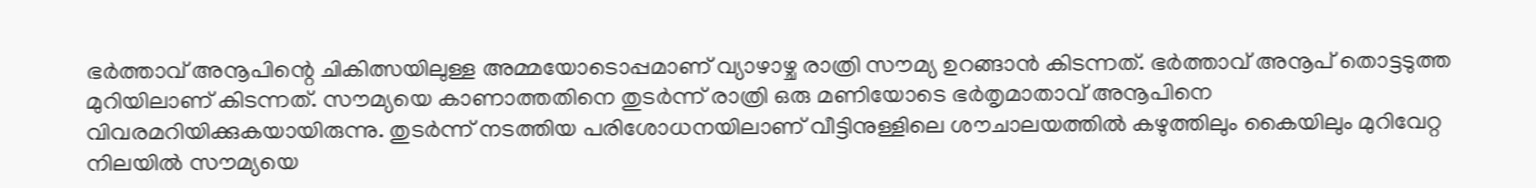ഭര്‍ത്താവ് അനൂപിന്റെ ചികിത്സയിലുള്ള അമ്മയോടൊപ്പമാണ് വ്യാഴാഴ്ച രാത്രി സൗമ്യ ഉറങ്ങാന്‍ കിടന്നത്. ഭര്‍ത്താവ് അനൂപ് തൊട്ടടുത്ത മുറിയിലാണ് കിടന്നത്. സൗമ്യയെ കാണാത്തതിനെ തുടര്‍ന്ന് രാത്രി ഒരു മണിയോടെ ഭര്‍തൃമാതാവ് അനൂപിനെ വിവരമറിയിക്കുകയായിരുന്നു. തുടര്‍ന്ന് നടത്തിയ പരിശോധനയിലാണ് വീട്ടിനുള്ളിലെ ശൗചാലയത്തില്‍ കഴുത്തിലും കൈയിലും മുറിവേറ്റ നിലയില്‍ സൗമ്യയെ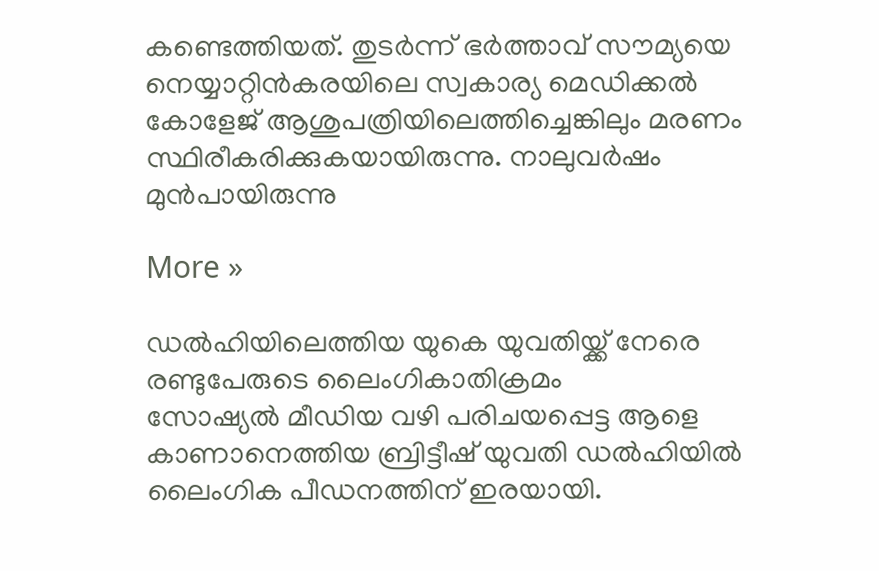കണ്ടെത്തിയത്. തുടര്‍ന്ന് ഭര്‍ത്താവ് സൗമ്യയെ നെയ്യാറ്റിന്‍കരയിലെ സ്വകാര്യ മെഡിക്കല്‍ കോളേജ് ആശുപത്രിയിലെത്തിച്ചെങ്കിലും മരണം സ്ഥിരീകരിക്കുകയായിരുന്നു. നാലുവര്‍ഷം മുന്‍പായിരുന്നു

More »

ഡല്‍ഹിയിലെത്തിയ യുകെ യുവതിയ്ക്ക് നേരെ രണ്ടുപേരുടെ ലൈംഗികാതിക്രമം
സോഷ്യല്‍ മീഡിയ വഴി പരിചയപ്പെട്ട ആളെ കാണാനെത്തിയ ബ്രിട്ടീഷ് യുവതി ഡല്‍ഹിയില്‍ ലൈംഗിക പീഡനത്തിന് ഇരയായി.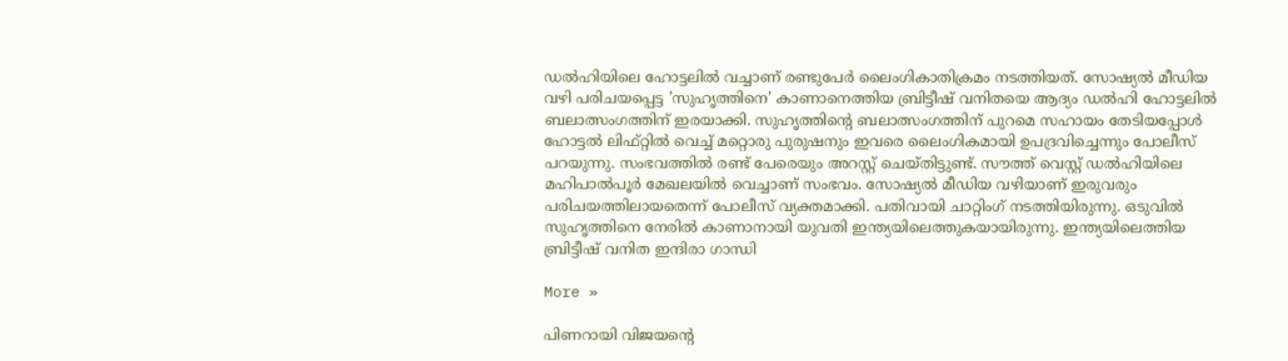ഡല്‍ഹിയിലെ ഹോട്ടലില്‍ വച്ചാണ് രണ്ടുപേര്‍ ലൈംഗികാതിക്രമം നടത്തിയത്. സോഷ്യല്‍ മീഡിയ വഴി പരിചയപ്പെട്ട 'സുഹൃത്തിനെ' കാണാനെത്തിയ ബ്രിട്ടീഷ് വനിതയെ ആദ്യം ഡല്‍ഹി ഹോട്ടലില്‍ ബലാത്സംഗത്തിന് ഇരയാക്കി. സുഹൃത്തിന്റെ ബലാത്സംഗത്തിന് പുറമെ സഹായം തേടിയപ്പോള്‍ ഹോട്ടല്‍ ലിഫ്റ്റില്‍ വെച്ച് മറ്റൊരു പുരുഷനും ഇവരെ ലൈംഗികമായി ഉപദ്രവിച്ചെന്നും പോലീസ് പറയുന്നു. സംഭവത്തില്‍ രണ്ട് പേരെയും അറസ്റ്റ് ചെയ്തിട്ടുണ്ട്. സൗത്ത് വെസ്റ്റ് ഡല്‍ഹിയിലെ മഹിപാല്‍പൂര്‍ മേഖലയില്‍ വെച്ചാണ് സംഭവം. സോഷ്യല്‍ മീഡിയ വഴിയാണ് ഇരുവരും പരിചയത്തിലായതെന്ന് പോലീസ് വ്യക്തമാക്കി. പതിവായി ചാറ്റിംഗ് നടത്തിയിരുന്നു. ഒടുവില്‍ സുഹൃത്തിനെ നേരില്‍ കാണാനായി യുവതി ഇന്ത്യയിലെത്തുകയായിരുന്നു. ഇന്ത്യയിലെത്തിയ ബ്രിട്ടീഷ് വനിത ഇന്ദിരാ ഗാന്ധി

More »

പിണറായി വിജയന്റെ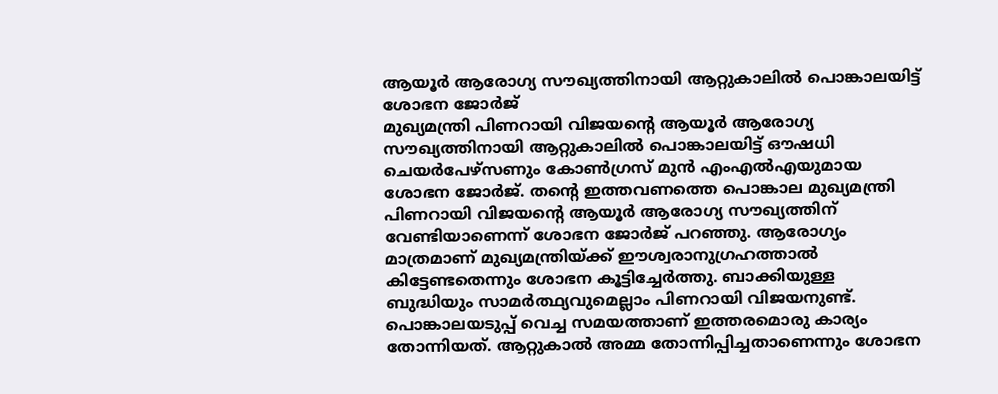ആയൂര്‍ ആരോഗ്യ സൗഖ്യത്തിനായി ആറ്റുകാലില്‍ പൊങ്കാലയിട്ട് ശോഭന ജോര്‍ജ്
മുഖ്യമന്ത്രി പിണറായി വിജയന്റെ ആയൂര്‍ ആരോഗ്യ സൗഖ്യത്തിനായി ആറ്റുകാലില്‍ പൊങ്കാലയിട്ട് ഔഷധി ചെയര്‍പേഴ്സണും കോണ്‍ഗ്രസ് മുന്‍ എംഎല്‍എയുമായ ശോഭന ജോര്‍ജ്. തന്റെ ഇത്തവണത്തെ പൊങ്കാല മുഖ്യമന്ത്രി പിണറായി വിജയന്റെ ആയൂര്‍ ആരോഗ്യ സൗഖ്യത്തിന് വേണ്ടിയാണെന്ന് ശോഭന ജോര്‍ജ് പറഞ്ഞു. ആരോഗ്യം മാത്രമാണ് മുഖ്യമന്ത്രിയ്ക്ക് ഈശ്വരാനുഗ്രഹത്താല്‍ കിട്ടേണ്ടതെന്നും ശോഭന കൂട്ടിച്ചേര്‍ത്തു. ബാക്കിയുള്ള ബുദ്ധിയും സാമര്‍ത്ഥ്യവുമെല്ലാം പിണറായി വിജയനുണ്ട്. പൊങ്കാലയടുപ്പ് വെച്ച സമയത്താണ് ഇത്തരമൊരു കാര്യം തോന്നിയത്. ആറ്റുകാല്‍ അമ്മ തോന്നിപ്പിച്ചതാണെന്നും ശോഭന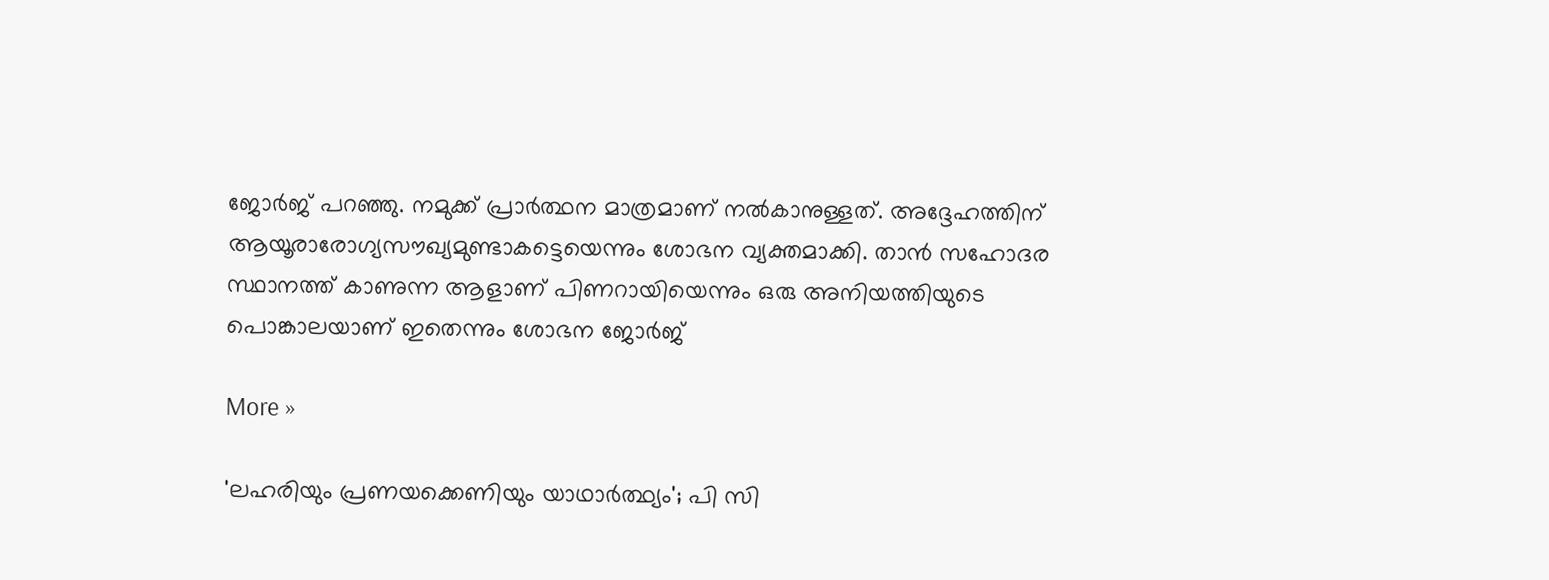ജോര്‍ജ് പറഞ്ഞു. നമുക്ക് പ്രാര്‍ത്ഥന മാത്രമാണ് നല്‍കാനുള്ളത്. അദ്ദേഹത്തിന് ആയൂരാരോഗ്യസൗഖ്യമുണ്ടാകട്ടെയെന്നും ശോഭന വ്യക്തമാക്കി. താന്‍ സഹോദര സ്ഥാനത്ത് കാണുന്ന ആളാണ് പിണറായിയെന്നും ഒരു അനിയത്തിയുടെ പൊങ്കാലയാണ് ഇതെന്നും ശോഭന ജോര്‍ജ്

More »

'ലഹരിയും പ്രണയക്കെണിയും യാഥാര്‍ത്ഥ്യം'; പി സി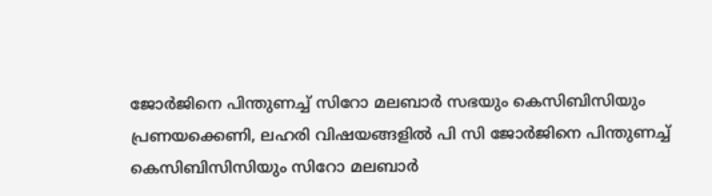ജോര്‍ജിനെ പിന്തുണച്ച് സിറോ മലബാര്‍ സഭയും കെസിബിസിയും
പ്രണയക്കെണി, ലഹരി വിഷയങ്ങളില്‍ പി സി ജോര്‍ജിനെ പിന്തുണച്ച് കെസിബിസിസിയും സിറോ മലബാര്‍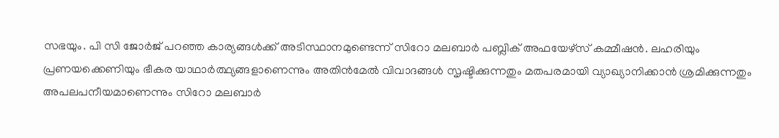സഭയും. പി സി ജോര്‍ജ് പറഞ്ഞ കാര്യങ്ങള്‍ക്ക് അടിസ്ഥാനമുണ്ടെന്ന് സിറോ മലബാര്‍ പബ്ലിക് അഫയേഴ്‌സ് കമ്മീഷന്‍. ലഹരിയും പ്രണയക്കെണിയും ഭീകര യാഥാര്‍ത്ഥ്യങ്ങളാണെന്നും അതിന്‍മേല്‍ വിവാദങ്ങള്‍ സൃഷ്ടിക്കുന്നതും മതപരമായി വ്യാഖ്യാനിക്കാന്‍ ശ്രമിക്കുന്നതും അപലപനീയമാണെന്നും സിറോ മലബാര്‍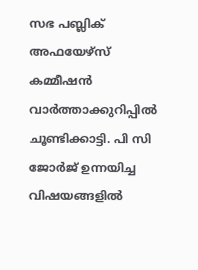സഭ പബ്ലിക് അഫയേഴ്‌സ് കമ്മീഷന്‍ വാര്‍ത്താക്കുറിപ്പില്‍ ചൂണ്ടിക്കാട്ടി. പി സി ജോര്‍ജ് ഉന്നയിച്ച വിഷയങ്ങളില്‍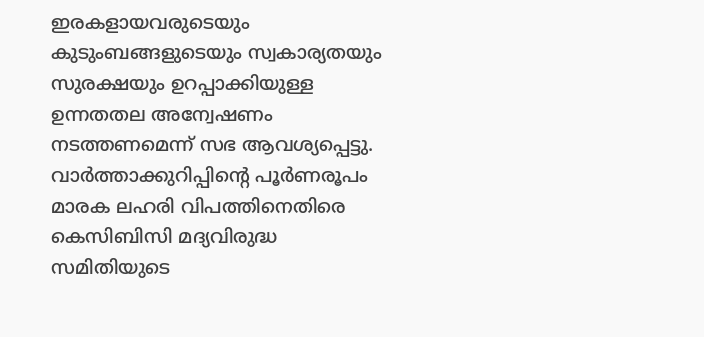ഇരകളായവരുടെയും കുടുംബങ്ങളുടെയും സ്വകാര്യതയും സുരക്ഷയും ഉറപ്പാക്കിയുള്ള ഉന്നതതല അന്വേഷണം നടത്തണമെന്ന് സഭ ആവശ്യപ്പെട്ടു. വാര്‍ത്താക്കുറിപ്പിന്റെ പൂര്‍ണരൂപം മാരക ലഹരി വിപത്തിനെതിരെ കെസിബിസി മദ്യവിരുദ്ധ സമിതിയുടെ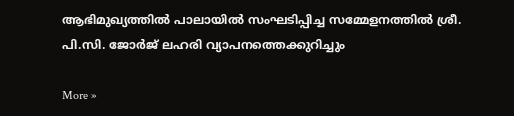ആഭിമുഖ്യത്തില്‍ പാലായില്‍ സംഘടിപ്പിച്ച സമ്മേളനത്തില്‍ ശ്രീ. പി.സി. ജോര്‍ജ് ലഹരി വ്യാപനത്തെക്കുറിച്ചും

More »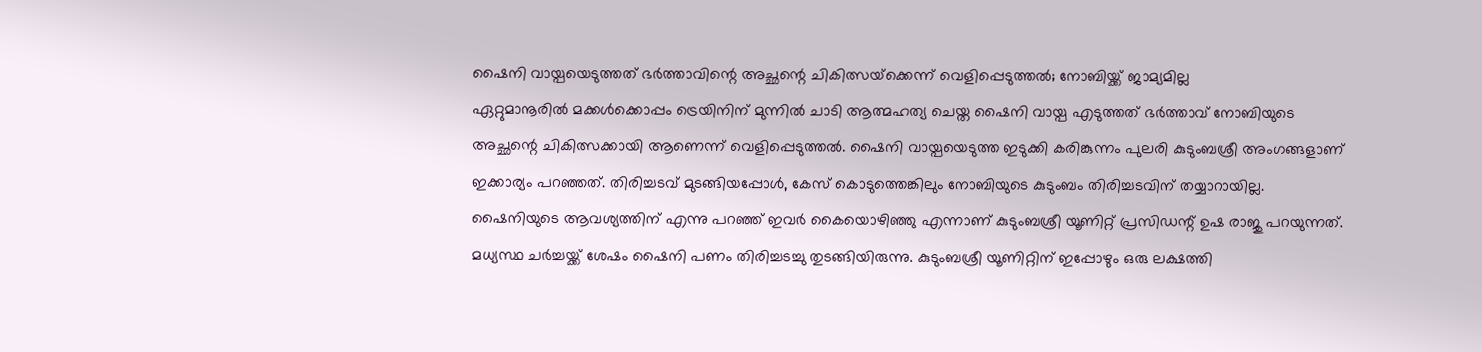ഷൈനി വായ്പയെടുത്തത് ഭര്‍ത്താവിന്റെ അച്ഛന്റെ ചികിത്സയ്‌ക്കെന്ന് വെളിപ്പെടുത്തല്‍; നോബിയ്ക്ക് ജാമ്യമില്ല
ഏറ്റുമാനൂരില്‍ മക്കള്‍ക്കൊപ്പം ട്രെയിനിന് മുന്നില്‍ ചാടി ആത്മഹത്യ ചെയ്ത ഷൈനി വായ്പ എടുത്തത് ഭര്‍ത്താവ് നോബിയുടെ അച്ഛന്റെ ചികിത്സക്കായി ആണെന്ന് വെളിപ്പെടുത്തല്‍. ഷൈനി വായ്പയെടുത്ത ഇടുക്കി കരിങ്കുന്നം പുലരി കുടുംബശ്രീ അംഗങ്ങളാണ് ഇക്കാര്യം പറഞ്ഞത്. തിരിച്ചടവ് മുടങ്ങിയപ്പോള്‍, കേസ് കൊടുത്തെങ്കിലും നോബിയുടെ കുടുംബം തിരിച്ചടവിന് തയ്യാറായില്ല. ഷൈനിയുടെ ആവശ്യത്തിന് എന്നു പറഞ്ഞ് ഇവര്‍ കൈയൊഴിഞ്ഞു എന്നാണ് കുടുംബശ്രീ യൂണിറ്റ് പ്രസിഡന്റ് ഉഷ രാജു പറയുന്നത്. മധ്യസ്ഥ ചര്‍ച്ചയ്ക്ക് ശേഷം ഷൈനി പണം തിരിച്ചടച്ചു തുടങ്ങിയിരുന്നു. കുടുംബശ്രീ യൂണിറ്റിന് ഇപ്പോഴും ഒരു ലക്ഷത്തി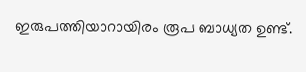ഇരുപത്തിയാറായിരം രൂപ ബാധ്യത ഉണ്ട്.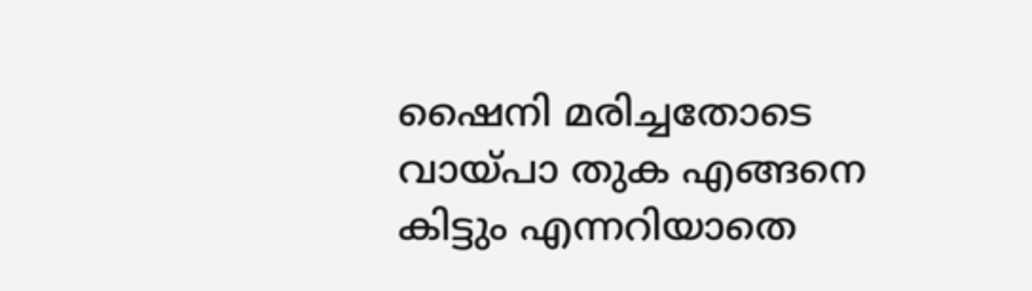ഷൈനി മരിച്ചതോടെ വായ്പാ തുക എങ്ങനെ കിട്ടും എന്നറിയാതെ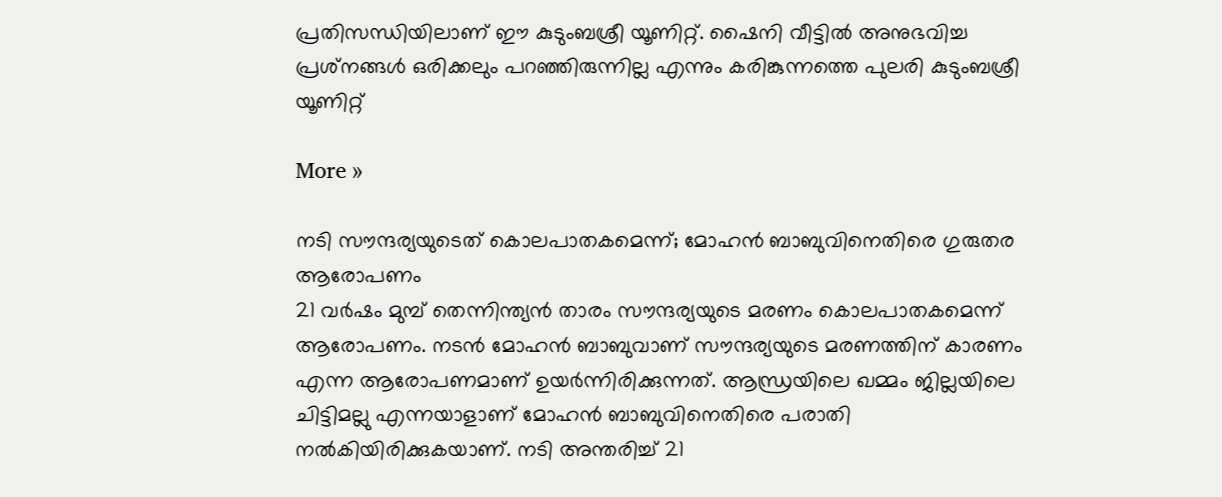പ്രതിസന്ധിയിലാണ് ഈ കുടുംബശ്രീ യൂണിറ്റ്. ഷൈനി വീട്ടില്‍ അനുഭവിച്ച പ്രശ്‌നങ്ങള്‍ ഒരിക്കലും പറഞ്ഞിരുന്നില്ല എന്നും കരിങ്കുന്നത്തെ പുലരി കുടുംബശ്രീ യൂണിറ്റ്

More »

നടി സൗന്ദര്യയുടെത് കൊലപാതകമെന്ന്; മോഹന്‍ ബാബുവിനെതിരെ ഗുരുതര ആരോപണം
21 വര്‍ഷം മുമ്പ് തെന്നിന്ത്യന്‍ താരം സൗന്ദര്യയുടെ മരണം കൊലപാതകമെന്ന് ആരോപണം. നടന്‍ മോഹന്‍ ബാബുവാണ് സൗന്ദര്യയുടെ മരണത്തിന് കാരണം എന്ന ആരോപണമാണ് ഉയര്‍ന്നിരിക്കുന്നത്. ആന്ധ്രയിലെ ഖമ്മം ജില്ലയിലെ ചിട്ടിമല്ലു എന്നയാളാണ് മോഹന്‍ ബാബുവിനെതിരെ പരാതി നല്‍കിയിരിക്കുകയാണ്. നടി അന്തരിച്ച് 21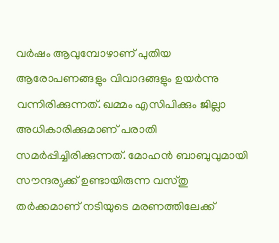വര്‍ഷം ആവുമ്പോഴാണ് പുതിയ ആരോപണങ്ങളും വിവാദങ്ങളും ഉയര്‍ന്നു വന്നിരിക്കുന്നത്. ഖമ്മം എസിപിക്കും ജില്ലാ അധികാരിക്കുമാണ് പരാതി സമര്‍പ്പിച്ചിരിക്കുന്നത്. മോഹന്‍ ബാബുവുമായി സൗന്ദര്യക്ക് ഉണ്ടായിരുന്ന വസ്തു തര്‍ക്കമാണ് നടിയുടെ മരണത്തിലേക്ക്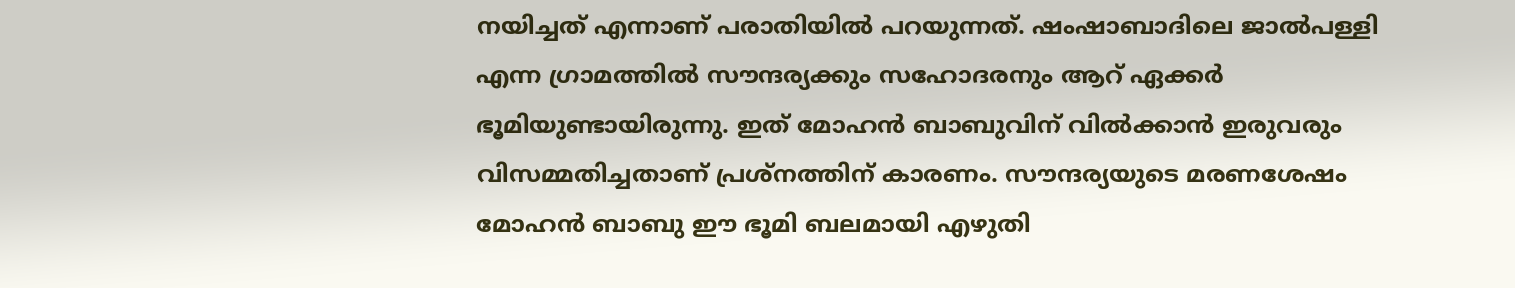നയിച്ചത് എന്നാണ് പരാതിയില്‍ പറയുന്നത്. ഷംഷാബാദിലെ ജാല്‍പള്ളി എന്ന ഗ്രാമത്തില്‍ സൗന്ദര്യക്കും സഹോദരനും ആറ് ഏക്കര്‍ ഭൂമിയുണ്ടായിരുന്നു. ഇത് മോഹന്‍ ബാബുവിന് വില്‍ക്കാന്‍ ഇരുവരും വിസമ്മതിച്ചതാണ് പ്രശ്നത്തിന് കാരണം. സൗന്ദര്യയുടെ മരണശേഷം മോഹന്‍ ബാബു ഈ ഭൂമി ബലമായി എഴുതി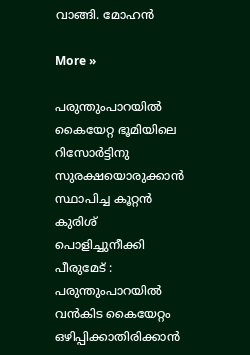വാങ്ങി. മോഹന്‍

More »

പരുന്തുംപാറയില്‍ കൈയേറ്റ ഭൂമിയിലെ റിസോര്‍ട്ടിനു സുരക്ഷയൊരുക്കാന്‍ സ്ഥാപിച്ച കൂറ്റന്‍ കുരിശ് പൊളിച്ചുനീക്കി
പീരുമേട് : പരുന്തുംപാറയില്‍ വന്‍കിട കൈയേറ്റം ഒഴിപ്പിക്കാതിരിക്കാന്‍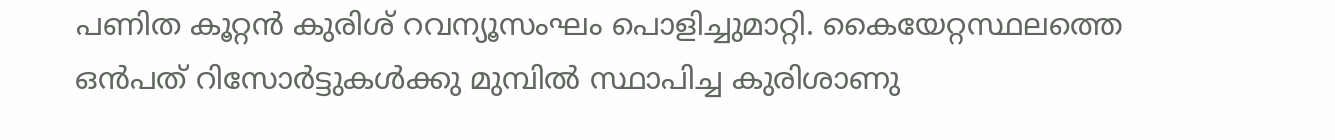പണിത കൂറ്റന്‍ കുരിശ് റവന്യൂസംഘം പൊളിച്ചുമാറ്റി. കൈയേറ്റസ്ഥലത്തെ ഒന്‍പത് റിസോര്‍ട്ടുകള്‍ക്കു മുമ്പില്‍ സ്ഥാപിച്ച കുരിശാണു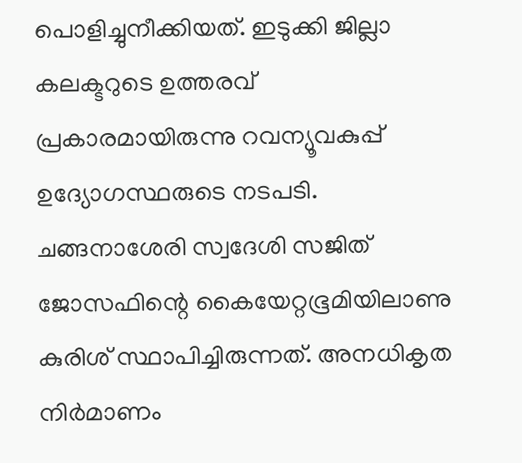പൊളിച്ചുനീക്കിയത്. ഇടുക്കി ജില്ലാ കലക്ടറുടെ ഉത്തരവ് പ്രകാരമായിരുന്നു റവന്യൂവകുപ്പ് ഉദ്യോഗസ്ഥരുടെ നടപടി. ചങ്ങനാശേരി സ്വദേശി സജിത് ജോസഫിന്റെ കൈയേറ്റഭൂമിയിലാണു കുരിശ് സ്ഥാപിച്ചിരുന്നത്. അനധികൃത നിര്‍മാണം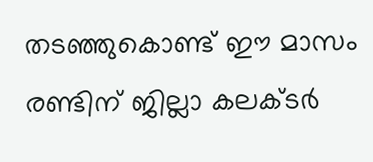തടഞ്ഞുകൊണ്ട് ഈ മാസം രണ്ടിന് ജില്ലാ കലക്ടര്‍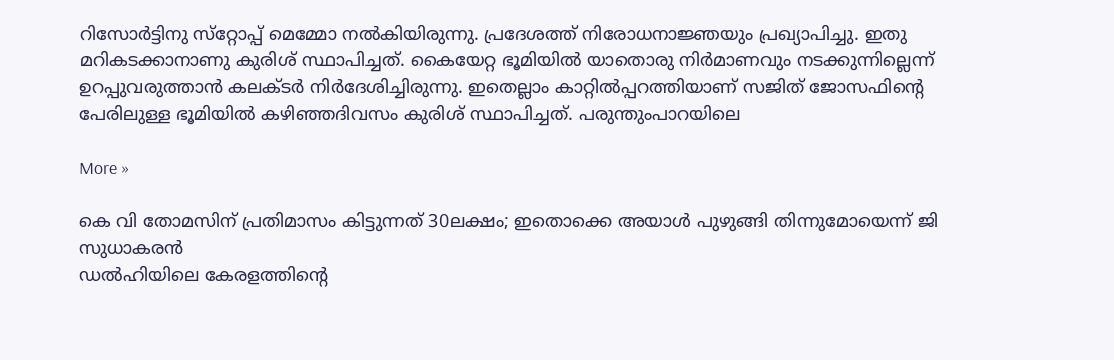റിസോര്‍ട്ടിനു സ്‌റ്റോപ്പ് മെമ്മോ നല്‍കിയിരുന്നു. പ്രദേശത്ത് നിരോധനാജ്ഞയും പ്രഖ്യാപിച്ചു. ഇതു മറികടക്കാനാണു കുരിശ് സ്ഥാപിച്ചത്. കൈയേറ്റ ഭൂമിയില്‍ യാതൊരു നിര്‍മാണവും നടക്കുന്നില്ലെന്ന് ഉറപ്പുവരുത്താന്‍ കലക്ടര്‍ നിര്‍ദേശിച്ചിരുന്നു. ഇതെല്ലാം കാറ്റില്‍പ്പറത്തിയാണ് സജിത് ജോസഫിന്റെ പേരിലുള്ള ഭൂമിയില്‍ കഴിഞ്ഞദിവസം കുരിശ് സ്ഥാപിച്ചത്. പരുന്തുംപാറയിലെ

More »

കെ വി തോമസിന് പ്രതിമാസം കിട്ടുന്നത് 30ലക്ഷം; ഇതൊക്കെ അയാള്‍ പുഴുങ്ങി തിന്നുമോയെന്ന് ജി സുധാകരന്‍
ഡല്‍ഹിയിലെ കേരളത്തിന്റെ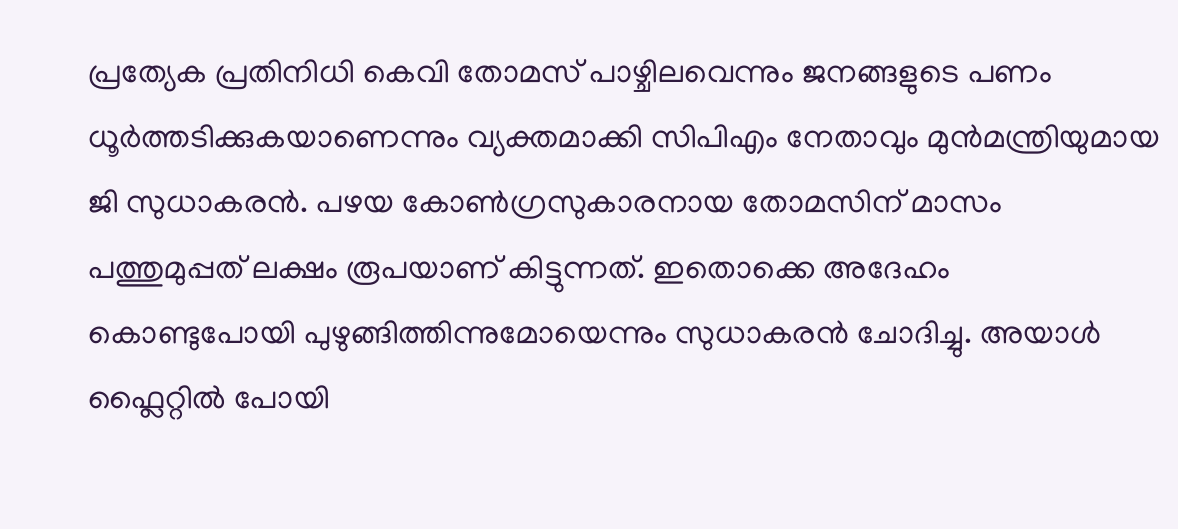പ്രത്യേക പ്രതിനിധി കെവി തോമസ് പാഴ്ചിലവെന്നും ജനങ്ങളുടെ പണം ധൂര്‍ത്തടിക്കുകയാണെന്നും വ്യക്തമാക്കി സിപിഎം നേതാവും മുന്‍മന്ത്രിയുമായ ജി സുധാകരന്‍. പഴയ കോണ്‍ഗ്രസുകാരനായ തോമസിന് മാസം പത്തുമുപ്പത് ലക്ഷം രൂപയാണ് കിട്ടുന്നത്. ഇതൊക്കെ അദേഹം കൊണ്ടുപോയി പുഴുങ്ങിത്തിന്നുമോയെന്നും സുധാകരന്‍ ചോദിച്ചു. അയാള്‍ ഫ്ലൈറ്റില്‍ പോയി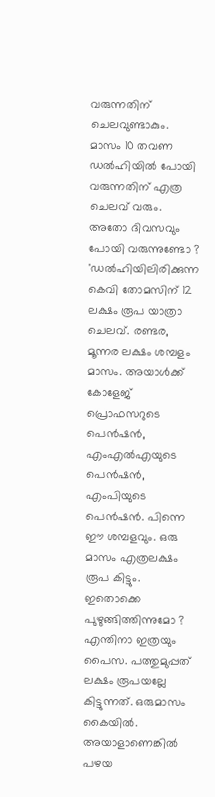വരുന്നതിന് ചെലവുണ്ടാകും. മാസം 10 തവണ ഡല്‍ഹിയില്‍ പോയി വരുന്നതിന് എത്ര ചെലവ് വരും. അതോ ദിവസവും പോയി വരുന്നുണ്ടോ ? 'ഡല്‍ഹിയിലിരിക്കുന്ന കെവി തോമസിന് 12 ലക്ഷം രൂപ യാത്രാ ചെലവ്. രണ്ടര, മൂന്നര ലക്ഷം ശമ്പളം മാസം. അയാള്‍ക്ക് കോളേജ് പ്രൊഫസറുടെ പെന്‍ഷന്‍, എംഎല്‍എയുടെ പെന്‍ഷന്‍, എംപിയുടെ പെന്‍ഷന്‍. പിന്നെ ഈ ശമ്പളവും. ഒരു മാസം എത്രലക്ഷം രൂപ കിട്ടും. ഇതൊക്കെ പുഴുങ്ങിത്തിന്നുമോ ? എന്തിനാ ഇത്രയും പൈസ. പത്തുമുപ്പത് ലക്ഷം രൂപയല്ലേ കിട്ടുന്നത്. ഒരുമാസം കൈയില്‍. അയാളാണെങ്കില്‍ പഴയ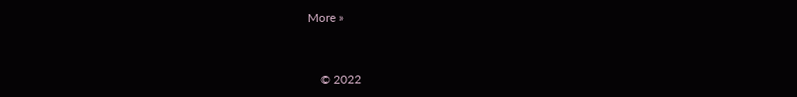More »



    © 2022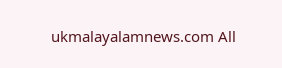ukmalayalamnews.com All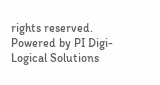rights reserved. Powered by PI Digi-Logical Solutions